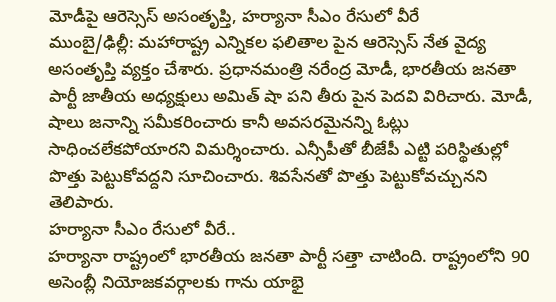మోడీపై ఆరెస్సెస్ అసంతృప్తి, హర్యానా సీఎం రేసులో వీరే
ముంబై/ఢిల్లీ: మహారాష్ట్ర ఎన్నికల ఫలితాల పైన ఆరెస్సెస్ నేత వైద్య అసంతృప్తి వ్యక్తం చేశారు. ప్రధానమంత్రి నరేంద్ర మోడీ, భారతీయ జనతా పార్టీ జాతీయ అధ్యక్షులు అమిత్ షా పని తీరు పైన పెదవి విరిచారు. మోడీ, షాలు జనాన్ని సమీకరించారు కానీ అవసరమైనన్ని ఓట్లు సాధించలేకపోయారని విమర్శించారు. ఎన్సీపీతో బీజేపీ ఎట్టి పరిస్థితుల్లో పొత్తు పెట్టుకోవద్దని సూచించారు. శివసేనతో పొత్తు పెట్టుకోవచ్చునని తెలిపారు.
హర్యానా సీఎం రేసులో వీరే..
హర్యానా రాష్ట్రంలో భారతీయ జనతా పార్టీ సత్తా చాటింది. రాష్ట్రంలోని 90 అసెంబ్లీ నియోజకవర్గాలకు గాను యాభై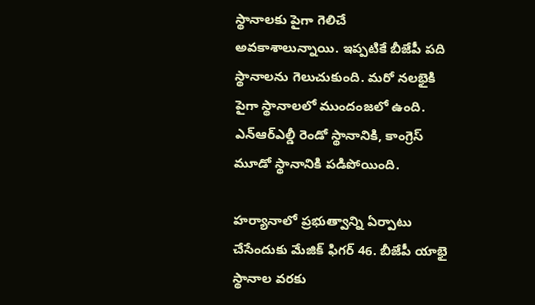స్థానాలకు పైగా గెలిచే అవకాశాలున్నాయి. ఇప్పటికే బీజేపీ పది స్థానాలను గెలుచుకుంది. మరో నలభైకి పైగా స్థానాలలో ముందంజలో ఉంది. ఎన్ఆర్ఎల్డీ రెండో స్థానానికి, కాంగ్రెస్ మూడో స్థానానికి పడిపోయింది.

హర్యానాలో ప్రభుత్వాన్ని ఏర్పాటు చేసేందుకు మేజిక్ ఫిగర్ 46. బీజేపీ యాభై స్థానాల వరకు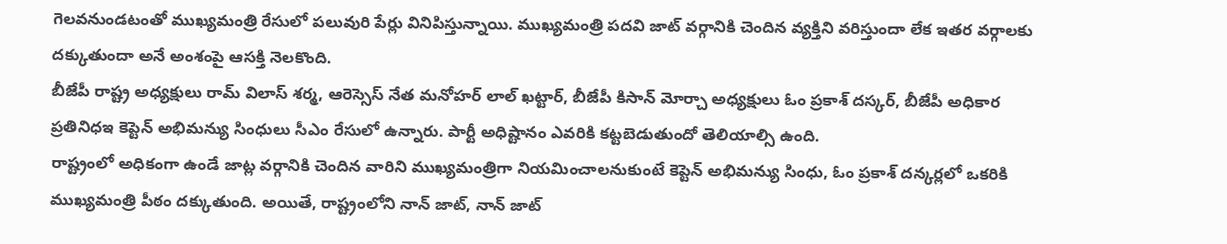గెలవనుండటంతో ముఖ్యమంత్రి రేసులో పలువురి పేర్లు వినిపిస్తున్నాయి. ముఖ్యమంత్రి పదవి జాట్ వర్గానికి చెందిన వ్యక్తిని వరిస్తుందా లేక ఇతర వర్గాలకు దక్కుతుందా అనే అంశంపై ఆసక్తి నెలకొంది.
బీజేపీ రాష్ట్ర అధ్యక్షులు రామ్ విలాస్ శర్మ, ఆరెస్సెస్ నేత మనోహర్ లాల్ ఖట్టార్, బీజేపీ కిసాన్ మోర్చా అధ్యక్షులు ఓం ప్రకాశ్ దస్కర్, బీజేపీ అధికార ప్రతినిధఇ కెప్టెన్ అభిమన్యు సింధులు సీఎం రేసులో ఉన్నారు. పార్టీ అధిష్టానం ఎవరికి కట్టబెడుతుందో తెలియాల్సి ఉంది.
రాష్ట్రంలో అధికంగా ఉండే జాట్ల వర్గానికి చెందిన వారిని ముఖ్యమంత్రిగా నియమించాలనుకుంటే కెప్టెన్ అభిమన్యు సింధు, ఓం ప్రకాశ్ దన్కర్లలో ఒకరికి ముఖ్యమంత్రి పీఠం దక్కుతుంది. అయితే, రాష్ట్రంలోని నాన్ జాట్, నాన్ జాట్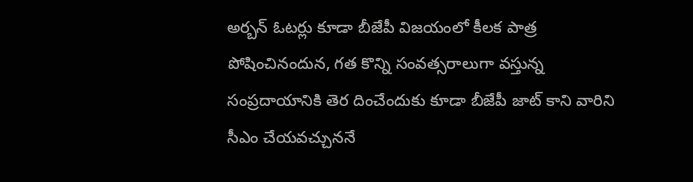అర్బన్ ఓటర్లు కూడా బీజేపీ విజయంలో కీలక పాత్ర పోషించినందున, గత కొన్ని సంవత్సరాలుగా వస్తున్న సంప్రదాయానికి తెర దించేందుకు కూడా బీజేపీ జాట్ కాని వారిని సీఎం చేయవచ్చుననే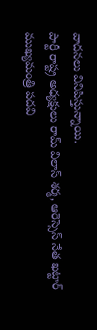వాదనలు వినిపిస్తున్నాయి.
పార్టీ రాష్ట్ర అధ్యక్షులు రామ్ విలాస్ శర్మ, ఆరెస్సెస్ నేత ఖట్టార్ ముఖ్యమంత్రి పదవి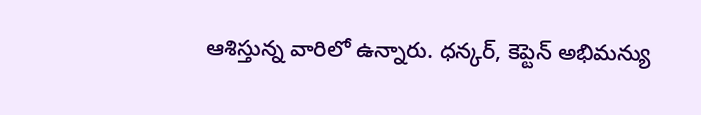ఆశిస్తున్న వారిలో ఉన్నారు. ధన్కర్, కెప్టెన్ అభిమన్యు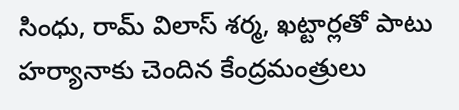సింధు, రామ్ విలాస్ శర్మ, ఖట్టార్లతో పాటు హర్యానాకు చెందిన కేంద్రమంత్రులు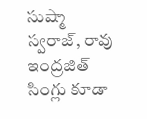సుష్మా స్వరాజ్, రావు ఇంద్రజిత్ సింగ్లు కూడా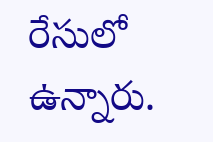రేసులో ఉన్నారు.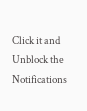Click it and Unblock the Notifications